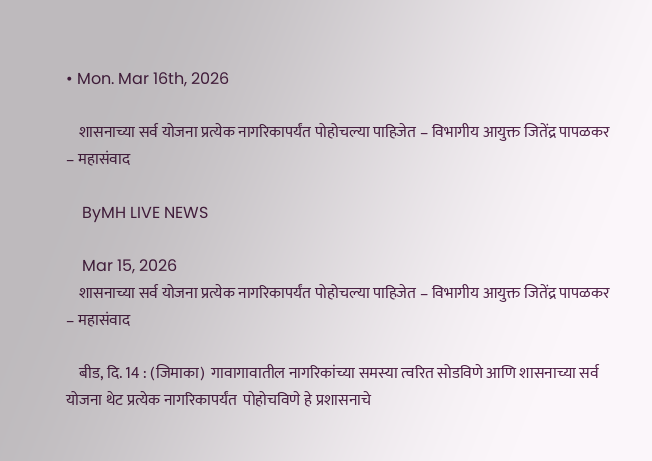• Mon. Mar 16th, 2026

    शासनाच्या सर्व योजना प्रत्येक नागरिकापर्यंत पोहोचल्या पाहिजेत – विभागीय आयुक्त जितेंद्र पापळकर – महासंवाद

    ByMH LIVE NEWS

    Mar 15, 2026
    शासनाच्या सर्व योजना प्रत्येक नागरिकापर्यंत पोहोचल्या पाहिजेत – विभागीय आयुक्त जितेंद्र पापळकर – महासंवाद

    बीड, दि. 14 : (जिमाका)  गावागावातील नागरिकांच्या समस्या त्वरित सोडविणे आणि शासनाच्या सर्व योजना थेट प्रत्येक नागरिकापर्यंत  पोहोचविणे हे प्रशासनाचे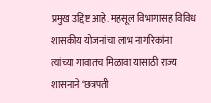प्रमुख उद्दिष्ट आहे. महसूल विभागासह विविध शासकीय योजनांचा लाभ नागरिकांना त्यांच्या गावातच मिळावा यासाठी राज्य शासनाने ‘छत्रपती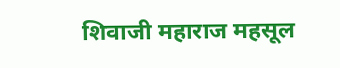शिवाजी महाराज महसूल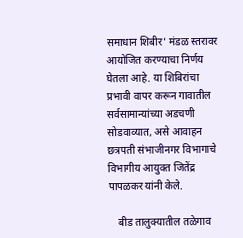समाधान शिबीर’ मंडळ स्तरावर आयोजित करण्याचा निर्णय घेतला आहे. या शिबिरांचा प्रभावी वापर करून गावातील सर्वसामान्यांच्या अडचणी सोडवाव्यात, असे आवाहन छत्रपती संभाजीनगर विभागाचे विभागीय आयुक्त जितेंद्र पापळकर यांनी केले.

    बीड तालुक्यातील तळेगाव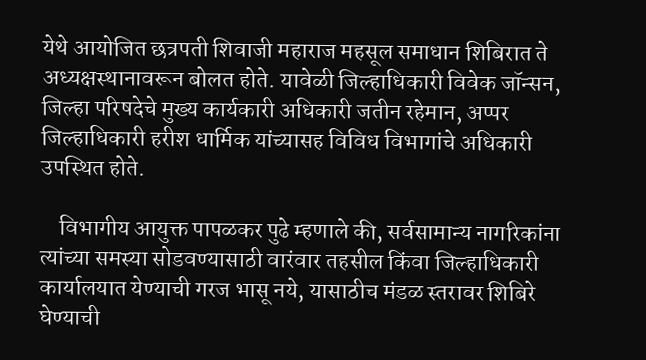येथे आयोजित छत्रपती शिवाजी महाराज महसूल समाधान शिबिरात ते अध्यक्षस्थानावरून बोलत होते. यावेळी जिल्हाधिकारी विवेक जॉन्सन, जिल्हा परिषदेचे मुख्य कार्यकारी अधिकारी जतीन रहेमान, अप्पर जिल्हाधिकारी हरीश धार्मिक यांच्यासह विविध विभागांचे अधिकारी उपस्थित होते.

    विभागीय आयुक्त पापळकर पुढे म्हणाले की, सर्वसामान्य नागरिकांना त्यांच्या समस्या सोडवण्यासाठी वारंवार तहसील किंवा जिल्हाधिकारी कार्यालयात येण्याची गरज भासू नये, यासाठीच मंडळ स्तरावर शिबिरे घेण्याची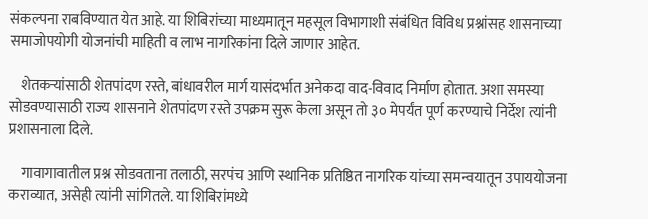संकल्पना राबविण्यात येत आहे. या शिबिरांच्या माध्यमातून महसूल विभागाशी संबंधित विविध प्रश्नांसह शासनाच्या समाजोपयोगी योजनांची माहिती व लाभ नागरिकांना दिले जाणार आहेत.

    शेतकऱ्यांसाठी शेतपांदण रस्ते, बांधावरील मार्ग यासंदर्भात अनेकदा वाद-विवाद निर्माण होतात. अशा समस्या सोडवण्यासाठी राज्य शासनाने शेतपांदण रस्ते उपक्रम सुरू केला असून तो ३० मेपर्यंत पूर्ण करण्याचे निर्देश त्यांनी प्रशासनाला दिले.

    गावागावातील प्रश्न सोडवताना तलाठी, सरपंच आणि स्थानिक प्रतिष्ठित नागरिक यांच्या समन्वयातून उपाययोजना कराव्यात, असेही त्यांनी सांगितले. या शिबिरांमध्ये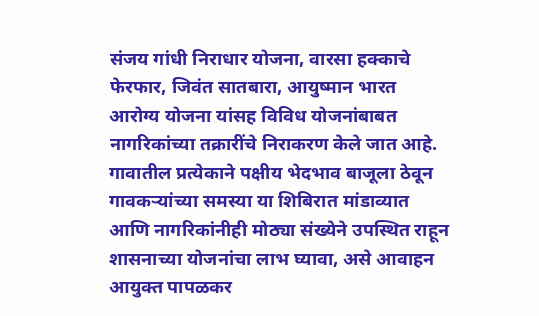संजय गांधी निराधार योजना, वारसा हक्काचे फेरफार, जिवंत सातबारा, आयुष्मान भारत आरोग्य योजना यांसह विविध योजनांबाबत नागरिकांच्या तक्रारींचे निराकरण केले जात आहे.  गावातील प्रत्येकाने पक्षीय भेदभाव बाजूला ठेवून गावकऱ्यांच्या समस्या या शिबिरात मांडाव्यात आणि नागरिकांनीही मोठ्या संख्येने उपस्थित राहून शासनाच्या योजनांचा लाभ घ्यावा, असे आवाहन आयुक्त पापळकर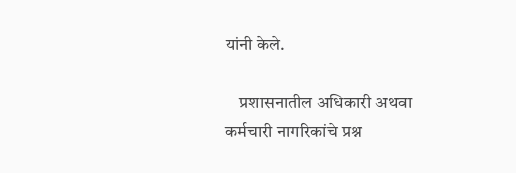यांनी केले.

    प्रशासनातील अधिकारी अथवा कर्मचारी नागरिकांचे प्रश्न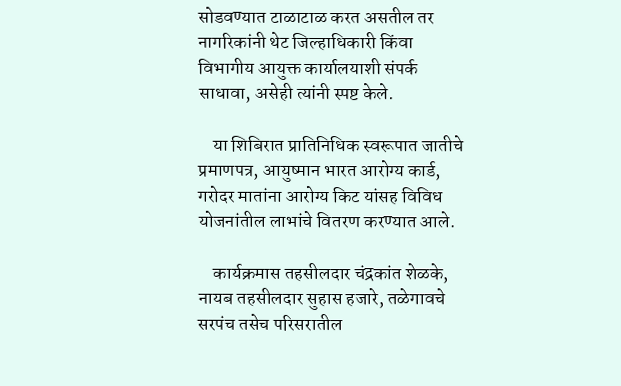सोडवण्यात टाळाटाळ करत असतील तर नागरिकांनी थेट जिल्हाधिकारी किंवा विभागीय आयुक्त कार्यालयाशी संपर्क साधावा, असेही त्यांनी स्पष्ट केले.

    या शिबिरात प्रातिनिधिक स्वरूपात जातीचे प्रमाणपत्र, आयुष्मान भारत आरोग्य कार्ड, गरोदर मातांना आरोग्य किट यांसह विविध योजनांतील लाभांचे वितरण करण्यात आले.

    कार्यक्रमास तहसीलदार चंद्रकांत शेळके, नायब तहसीलदार सुहास हजारे, तळेगावचे सरपंच तसेच परिसरातील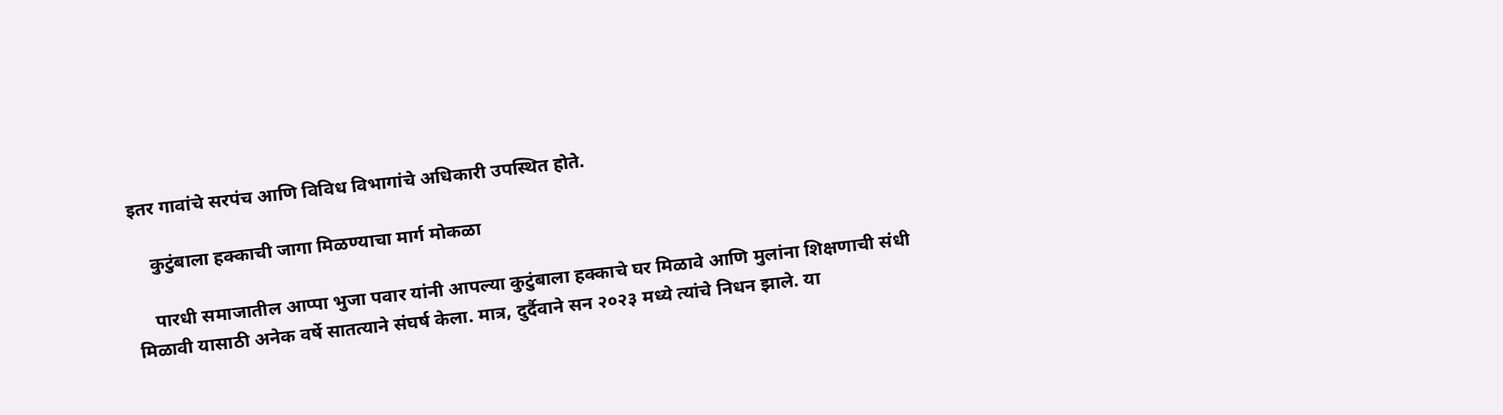इतर गावांचे सरपंच आणि विविध विभागांचे अधिकारी उपस्थित होते.

    कुटुंबाला हक्काची जागा मिळण्याचा मार्ग मोकळा

    पारधी समाजातील आप्पा भुजा पवार यांनी आपल्या कुटुंबाला हक्काचे घर मिळावे आणि मुलांना शिक्षणाची संधी मिळावी यासाठी अनेक वर्षे सातत्याने संघर्ष केला. मात्र, दुर्दैवाने सन २०२३ मध्ये त्यांचे निधन झाले. या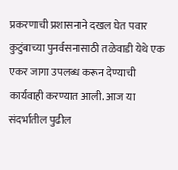प्रकरणाची प्रशासनाने दखल घेत पवार कुटुंबाच्या पुनर्वसनासाठी तळेवाडी येथे एक एकर जागा उपलब्ध करून देण्याची कार्यवाही करण्यात आली. आज या संदर्भातील पुढील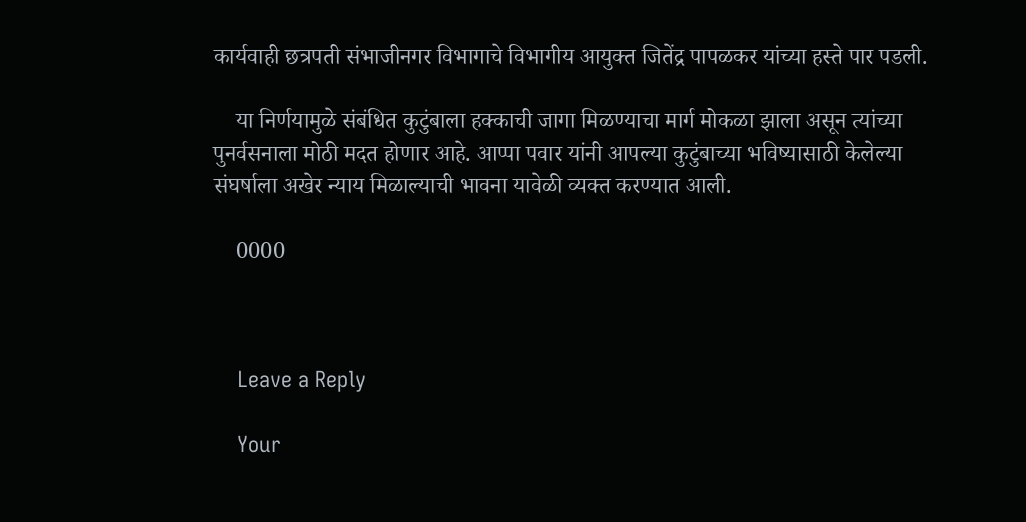कार्यवाही छत्रपती संभाजीनगर विभागाचे विभागीय आयुक्त जितेंद्र पापळकर यांच्या हस्ते पार पडली.

    या निर्णयामुळे संबंधित कुटुंबाला हक्काची जागा मिळण्याचा मार्ग मोकळा झाला असून त्यांच्या पुनर्वसनाला मोठी मदत होणार आहे. आप्पा पवार यांनी आपल्या कुटुंबाच्या भविष्यासाठी केलेल्या संघर्षाला अखेर न्याय मिळाल्याची भावना यावेळी व्यक्त करण्यात आली.

    0000



    Leave a Reply

    Your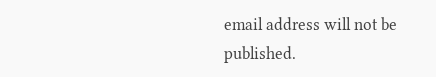email address will not be published.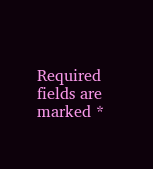Required fields are marked *